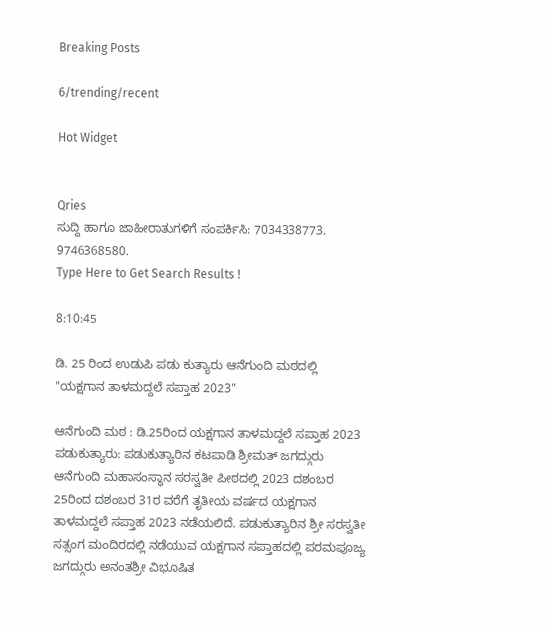Breaking Posts

6/trending/recent

Hot Widget


Qries
ಸುದ್ದಿ ಹಾಗೂ ಜಾಹೀರಾತುಗಳಿಗೆ ಸಂಪರ್ಕಿಸಿ: 7034338773. 9746368580.
Type Here to Get Search Results !

8:10:45

ಡಿ. 25 ರಿಂದ ಉಡುಪಿ ಪಡು ಕುತ್ಯಾರು ಆನೆಗುಂದಿ ಮಠದಲ್ಲಿ "ಯಕ್ಷಗಾನ ತಾಳಮದ್ದಲೆ ಸಪ್ತಾಹ 2023"

ಆನೆಗುಂದಿ ಮಠ : ಡಿ.25ರಿಂದ ಯಕ್ಷಗಾನ ತಾಳಮದ್ದಲೆ ಸಪ್ತಾಹ 2023
ಪಡುಕುತ್ಯಾರು: ಪಡುಕುತ್ಯಾರಿನ ಕಟಪಾಡಿ ಶ್ರೀಮತ್ ಜಗದ್ಗುರು ಆನೆಗುಂದಿ ಮಹಾಸಂಸ್ಥಾನ ಸರಸ್ವತೀ ಪೀಠದಲ್ಲಿ 2023 ದಶಂಬರ 25ರಿಂದ ದಶಂಬರ 31ರ ವರೆಗೆ ತೃತೀಯ ವರ್ಷದ ಯಕ್ಷಗಾನ ತಾಳಮದ್ದಲೆ ಸಪ್ತಾಹ 2023 ನಡೆಯಲಿದೆ. ಪಡುಕುತ್ಯಾರಿನ ಶ್ರೀ ಸರಸ್ವತೀ ಸತ್ಸಂಗ ಮಂದಿರದಲ್ಲಿ ನಡೆಯುವ ಯಕ್ಷಗಾನ ಸಪ್ತಾಹದಲ್ಲಿ ಪರಮಪೂಜ್ಯ ಜಗದ್ಗುರು ಅನಂತಶ್ರೀ ವಿಭೂಷಿತ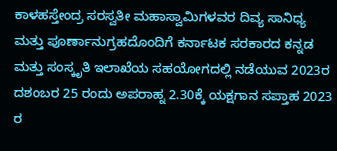ಕಾಳಹಸ್ತೇಂದ್ರ ಸರಸ್ವತೀ ಮಹಾಸ್ವಾಮಿಗಳವರ ದಿವ್ಯ ಸಾನಿಧ್ಯ ಮತ್ತು ಪೂರ್ಣಾನುಗ್ರಹದೊಂದಿಗೆ ಕರ್ನಾಟಕ ಸರಕಾರದ ಕನ್ನಡ ಮತ್ತು ಸಂಸ್ಕೃತಿ ಇಲಾಖೆಯ ಸಹಯೋಗದಲ್ಲಿ ನಡೆಯುವ 2023ರ ದಶಂಬರ 25 ರಂದು ಅಪರಾಹ್ನ 2.30ಕ್ಕೆ ಯಕ್ಷಗಾನ ಸಪ್ತಾಹ 2023 ರ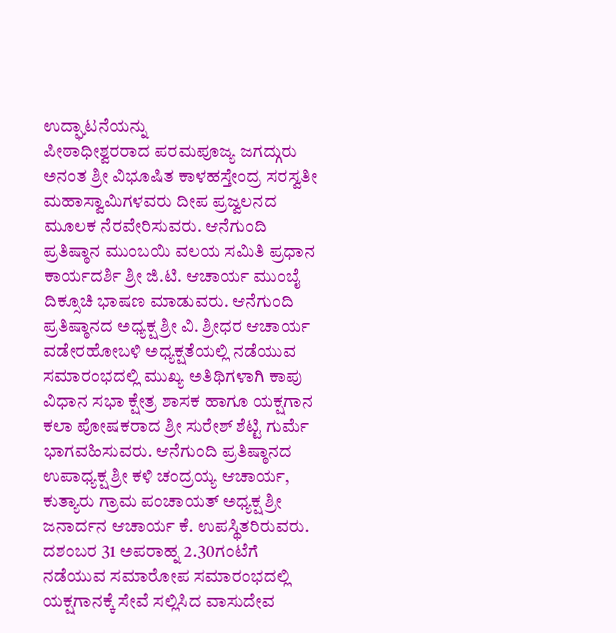ಉದ್ಘಾಟನೆಯನ್ನು
ಪೀಠಾಧೀಶ್ವರರಾದ ಪರಮಪೂಜ್ಯ ಜಗದ್ಗುರು ಅನಂತ ಶ್ರೀ ವಿಭೂಷಿತ ಕಾಳಹಸ್ತೇಂದ್ರ ಸರಸ್ವತೀ ಮಹಾಸ್ವಾಮಿಗಳವರು ದೀಪ ಪ್ರಜ್ವಲನದ ಮೂಲಕ ನೆರವೇರಿಸುವರು. ಆನೆಗುಂದಿ ಪ್ರತಿಷ್ಠಾನ ಮುಂಬಯಿ ವಲಯ ಸಮಿತಿ ಪ್ರಧಾನ ಕಾರ್ಯದರ್ಶಿ ಶ್ರೀ ಜಿ.ಟಿ. ಆಚಾರ್ಯ ಮುಂಬೈ ದಿಕ್ಸೂಚಿ ಭಾಷಣ ಮಾಡುವರು. ಆನೆಗುಂದಿ ಪ್ರತಿಷ್ಠಾನದ ಅಧ್ಯಕ್ಷ ಶ್ರೀ ವಿ. ಶ್ರೀಧರ ಆಚಾರ್ಯ ವಡೇರಹೋಬಳಿ ಅಧ್ಯಕ್ಷತೆಯಲ್ಲಿ ನಡೆಯುವ ಸಮಾರಂಭದಲ್ಲಿ ಮುಖ್ಯ ಅತಿಥಿಗಳಾಗಿ ಕಾಪು ವಿಧಾನ ಸಭಾ ಕ್ಷೇತ್ರ ಶಾಸಕ ಹಾಗೂ ಯಕ್ಷಗಾನ ಕಲಾ ಪೋಷಕರಾದ ಶ್ರೀ ಸುರೇಶ್ ಶೆಟ್ಟಿ ಗುರ್ಮೆ ಭಾಗವಹಿಸುವರು. ಆನೆಗುಂದಿ ಪ್ರತಿಷ್ಠಾನದ ಉಪಾಧ್ಯಕ್ಷ ಶ್ರೀ ಕಳಿ ಚಂದ್ರಯ್ಯ ಆಚಾರ್ಯ, ಕುತ್ಯಾರು ಗ್ರಾಮ ಪಂಚಾಯತ್ ಅಧ್ಯಕ್ಷ ಶ್ರೀ ಜನಾರ್ದನ ಆಚಾರ್ಯ ಕೆ. ಉಪಸ್ಥಿತರಿರುವರು. ದಶಂಬರ 31 ಅಪರಾಹ್ನ 2.30ಗಂಟೆಗೆ ನಡೆಯುವ ಸಮಾರೋಪ ಸಮಾರಂಭದಲ್ಲಿ ಯಕ್ಷಗಾನಕ್ಕೆ ಸೇವೆ ಸಲ್ಲಿಸಿದ ವಾಸುದೇವ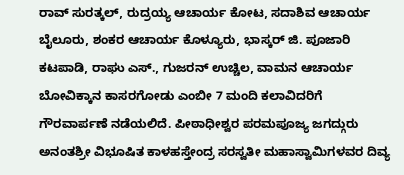ರಾವ್ ಸುರತ್ಕಲ್, ರುದ್ರಯ್ಯ ಆಚಾರ್ಯ ಕೋಟ, ಸದಾಶಿವ ಆಚಾರ್ಯ ಬೈಲೂರು, ಶಂಕರ ಆಚಾರ್ಯ ಕೊಳ್ಯೂರು, ಭಾಸ್ಕರ್ ಜಿ. ಪೂಜಾರಿ ಕಟಪಾಡಿ, ರಾಘು ಎಸ್., ಗುಜರನ್ ಉಚ್ಚಿಲ, ವಾಮನ ಆಚಾರ್ಯ ಬೋವಿಕ್ಕಾನ ಕಾಸರಗೋಡು ಎಂಬೀ 7 ಮಂದಿ ಕಲಾವಿದರಿಗೆ ಗೌರವಾರ್ಪಣೆ ನಡೆಯಲಿದೆ. ಪೀಠಾಧೀಶ್ವರ ಪರಮಪೂಜ್ಯ ಜಗದ್ಗುರು ಅನಂತಶ್ರೀ ವಿಭೂಷಿತ ಕಾಳಹಸ್ತೇಂದ್ರ ಸರಸ್ವತೀ ಮಹಾಸ್ವಾಮಿಗಳವರ ದಿವ್ಯ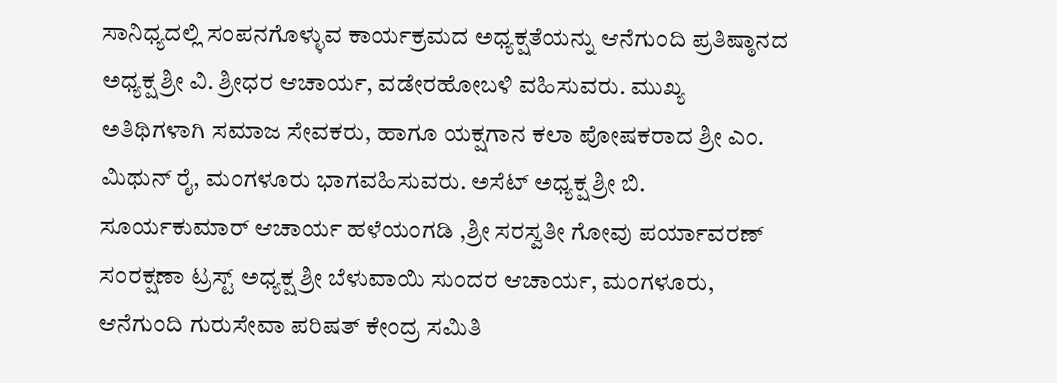ಸಾನಿಧ್ಯದಲ್ಲಿ ಸಂಪನಗೊಳ್ಳುವ ಕಾರ್ಯಕ್ರಮದ ಅಧ್ಯಕ್ಷತೆಯನ್ನು ಆನೆಗುಂದಿ ಪ್ರತಿಷ್ಠಾನದ ಅಧ್ಯಕ್ಷ ಶ್ರೀ ವಿ. ಶ್ರೀಧರ ಆಚಾರ್ಯ, ವಡೇರಹೋಬಳಿ ವಹಿಸುವರು. ಮುಖ್ಯ ಅತಿಥಿಗಳಾಗಿ ಸಮಾಜ ಸೇವಕರು, ಹಾಗೂ ಯಕ್ಷಗಾನ ಕಲಾ ಪೋಷಕರಾದ ಶ್ರೀ ಎಂ. ಮಿಥುನ್ ರೈ, ಮಂಗಳೂರು ಭಾಗವಹಿಸುವರು. ಅಸೆಟ್ ಅಧ್ಯಕ್ಷ ಶ್ರೀ ಬಿ. ಸೂರ್ಯಕುಮಾರ್ ಆಚಾರ್ಯ ಹಳೆಯಂಗಡಿ ,ಶ್ರೀ ಸರಸ್ವತೀ ಗೋವು ಪರ್ಯಾವರಣ್ ಸಂರಕ್ಷಣಾ ಟ್ರಸ್ಟ್ ಅಧ್ಯಕ್ಷ ಶ್ರೀ ಬೆಳುವಾಯಿ ಸುಂದರ ಆಚಾರ್ಯ, ಮಂಗಳೂರು, ಆನೆಗುಂದಿ ಗುರುಸೇವಾ ಪರಿಷತ್ ಕೇಂದ್ರ ಸಮಿತಿ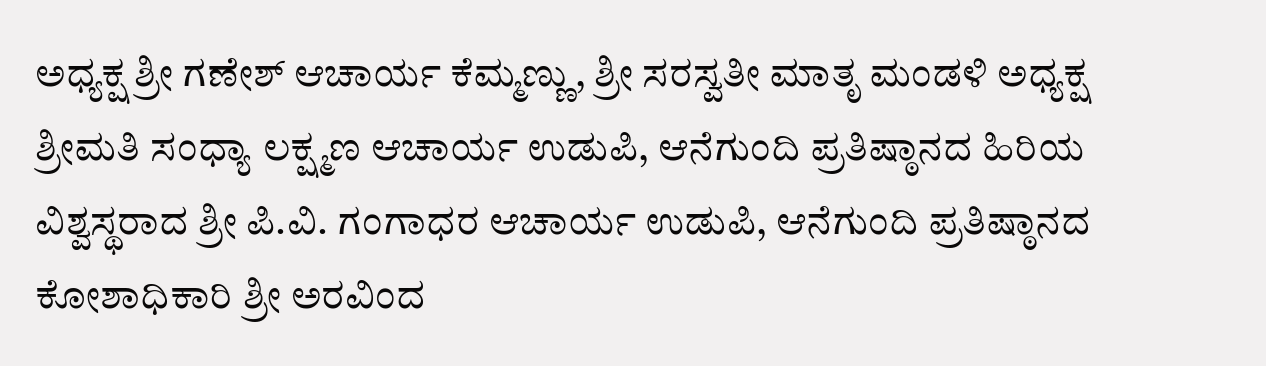ಅಧ್ಯಕ್ಷ ಶ್ರೀ ಗಣೇಶ್ ಆಚಾರ್ಯ ಕೆಮ್ಮಣ್ಣು, ಶ್ರೀ ಸರಸ್ವತೀ ಮಾತೃ ಮಂಡಳಿ ಅಧ್ಯಕ್ಷ ಶ್ರೀಮತಿ ಸಂಧ್ಯಾ ಲಕ್ಷ್ಮಣ ಆಚಾರ್ಯ ಉಡುಪಿ, ಆನೆಗುಂದಿ ಪ್ರತಿಷ್ಠಾನದ ಹಿರಿಯ ವಿಶ್ವಸ್ಥರಾದ ಶ್ರೀ ಪಿ.ವಿ. ಗಂಗಾಧರ ಆಚಾರ್ಯ ಉಡುಪಿ, ಆನೆಗುಂದಿ ಪ್ರತಿಷ್ಠಾನದ ಕೋಶಾಧಿಕಾರಿ ಶ್ರೀ ಅರವಿಂದ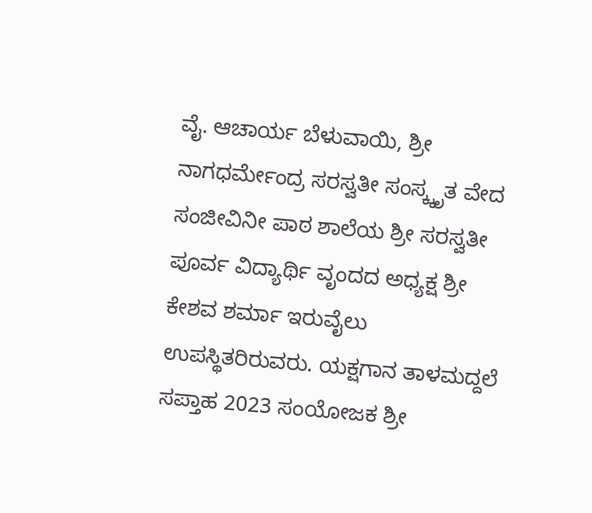ವೈ. ಆಚಾರ್ಯ ಬೆಳುವಾಯಿ, ಶ್ರೀ ನಾಗಧರ್ಮೇಂದ್ರ ಸರಸ್ವತೀ ಸಂಸ್ಕ್ಕೃತ ವೇದ ಸಂಜೀವಿನೀ ಪಾಠ ಶಾಲೆಯ ಶ್ರೀ ಸರಸ್ವತೀ ಪೂರ್ವ ವಿದ್ಯಾರ್ಥಿ ವೃಂದದ ಅಧ್ಯಕ್ಷ ಶ್ರೀ ಕೇಶವ ಶರ್ಮಾ ಇರುವೈಲು ಉಪಸ್ಥಿತರಿರುವರು. ಯಕ್ಷಗಾನ ತಾಳಮದ್ದಲೆ ಸಪ್ತಾಹ 2023 ಸಂಯೋಜಕ ಶ್ರೀ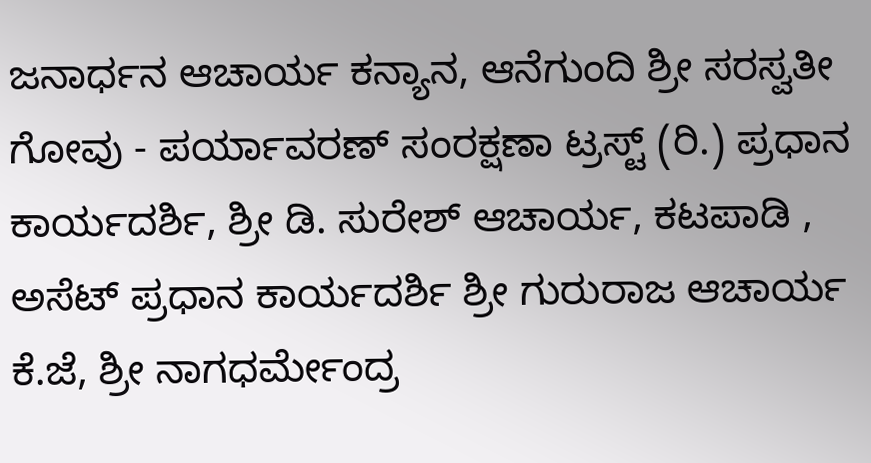ಜನಾರ್ಧನ ಆಚಾರ್ಯ ಕನ್ಯಾನ, ಆನೆಗುಂದಿ ಶ್ರೀ ಸರಸ್ವತೀ ಗೋವು - ಪರ್ಯಾವರಣ್ ಸಂರಕ್ಷಣಾ ಟ್ರಸ್ಟ್ (ರಿ.) ಪ್ರಧಾನ ಕಾರ್ಯದರ್ಶಿ, ಶ್ರೀ ಡಿ. ಸುರೇಶ್ ಆಚಾರ್ಯ, ಕಟಪಾಡಿ , ಅಸೆಟ್ ಪ್ರಧಾನ ಕಾರ್ಯದರ್ಶಿ ಶ್ರೀ ಗುರುರಾಜ ಆಚಾರ್ಯ ಕೆ.ಜೆ, ಶ್ರೀ ನಾಗಧರ್ಮೇಂದ್ರ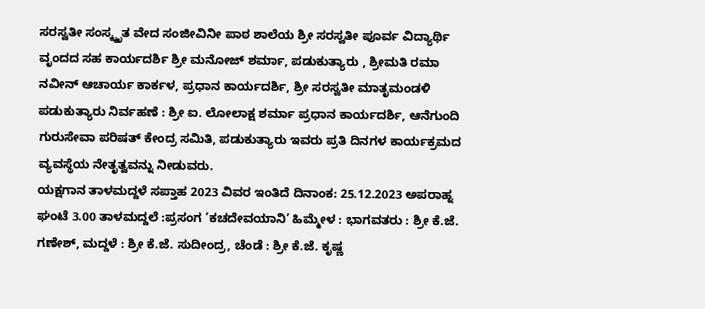ಸರಸ್ವತೀ ಸಂಸ್ಕ್ಕೃತ ವೇದ ಸಂಜೀವಿನೀ ಪಾಠ ಶಾಲೆಯ ಶ್ರೀ ಸರಸ್ವತೀ ಪೂರ್ವ ವಿದ್ಯಾರ್ಥಿ ವೃಂದದ ಸಹ ಕಾರ್ಯದರ್ಶಿ ಶ್ರೀ ಮನೋಜ್ ಶರ್ಮಾ, ಪಡುಕುತ್ಯಾರು , ಶ್ರೀಮತಿ ರಮಾ ನವೀನ್ ಆಚಾರ್ಯ ಕಾರ್ಕಳ, ಪ್ರಧಾನ ಕಾರ್ಯದರ್ಶಿ, ಶ್ರೀ ಸರಸ್ವತೀ ಮಾತೃಮಂಡಳಿ ಪಡುಕುತ್ಯಾರು ನಿರ್ವಹಣೆ : ಶ್ರೀ ಐ. ಲೋಲಾಕ್ಷ ಶರ್ಮಾ ಪ್ರಧಾನ ಕಾರ್ಯದರ್ಶಿ, ಆನೆಗುಂದಿ ಗುರುಸೇವಾ ಪರಿಷತ್ ಕೇಂದ್ರ ಸಮಿತಿ, ಪಡುಕುತ್ಯಾರು ಇವರು ಪ್ರತಿ ದಿನಗಳ ಕಾರ್ಯಕ್ರಮದ ವ್ಯವಸ್ಥೆಯ ನೇತೃತ್ವವನ್ನು ನೀಡುವರು.
ಯಕ್ಷಗಾನ ತಾಳಮದ್ದಳೆ ಸಪ್ತಾಹ 2023 ವಿವರ ಇಂತಿದೆ ದಿನಾಂಕ: 25.12.2023 ಅಪರಾಹ್ನ ಘಂಟೆ 3.00 ತಾಳಮದ್ದಲೆ :ಪ್ರಸಂಗ ‘ಕಚದೇವಯಾನಿ’ ಹಿಮ್ಮೇಳ : ಭಾಗವತರು : ಶ್ರೀ ಕೆ.ಜೆ. ಗಣೇಶ್, ಮದ್ದಳೆ : ಶ್ರೀ ಕೆ.ಜೆ. ಸುದೀಂದ್ರ, ಚೆಂಡೆ : ಶ್ರೀ ಕೆ.ಜೆ. ಕೃಷ್ಣ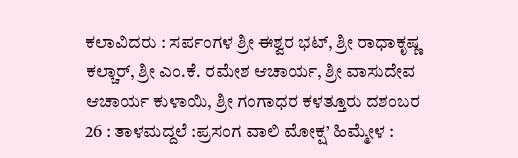ಕಲಾವಿದರು : ಸರ್ಪಂಗಳ ಶ್ರೀ ಈಶ್ವರ ಭಟ್, ಶ್ರೀ ರಾಧಾಕೃಷ್ಣ ಕಲ್ಚಾರ್, ಶ್ರೀ ಎಂ.ಕೆ. ರಮೇಶ ಆಚಾರ್ಯ, ಶ್ರೀ ವಾಸುದೇವ ಆಚಾರ್ಯ ಕುಳಾಯಿ, ಶ್ರೀ ಗಂಗಾಧರ ಕಳತ್ತೂರು ದಶಂಬರ 26 : ತಾಳಮದ್ದಲೆ :ಪ್ರಸಂಗ ವಾಲಿ ಮೋಕ್ಷ’ ಹಿಮ್ಮೇಳ :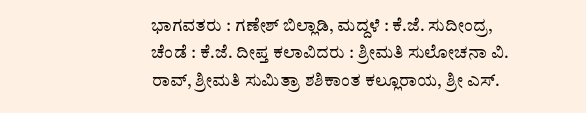ಭಾಗವತರು : ಗಣೇಶ್ ಬಿಲ್ಲಾಡಿ, ಮದ್ದಳೆ : ಕೆ.ಜೆ. ಸುದೀಂದ್ರ, ಚೆಂಡೆ : ಕೆ.ಜೆ. ದೀಪ್ತ ಕಲಾವಿದರು : ಶ್ರೀಮತಿ ಸುಲೋಚನಾ ವಿ. ರಾವ್, ಶ್ರೀಮತಿ ಸುಮಿತ್ರಾ ಶಶಿಕಾಂತ ಕಲ್ಲೂರಾಯ, ಶ್ರೀ ಎಸ್.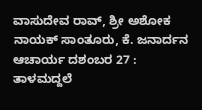ವಾಸುದೇವ ರಾವ್, ಶ್ರೀ ಅಶೋಕ ನಾಯಕ್ ಸಾಂತೂರು, ಕೆ. ಜನಾರ್ದನ ಆಚಾರ್ಯ ದಶಂಬರ 27 : ತಾಳಮದ್ದಲೆ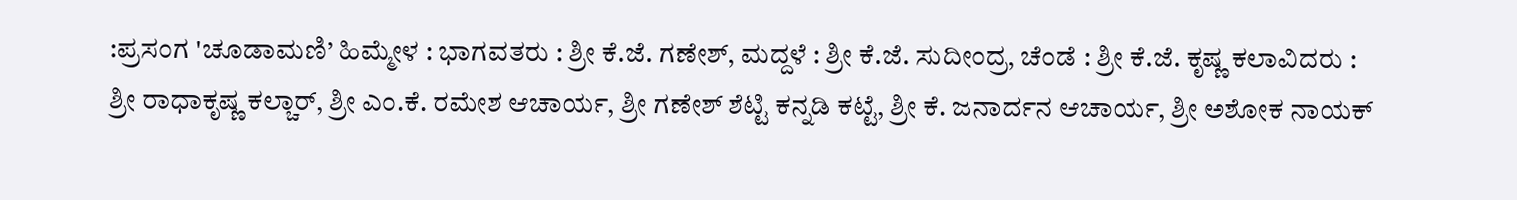:ಪ್ರಸಂಗ 'ಚೂಡಾಮಣಿ’ ಹಿಮ್ಮೇಳ : ಭಾಗವತರು : ಶ್ರೀ ಕೆ.ಜೆ. ಗಣೇಶ್, ಮದ್ದಳೆ : ಶ್ರೀ ಕೆ.ಜೆ. ಸುದೀಂದ್ರ, ಚೆಂಡೆ : ಶ್ರೀ ಕೆ.ಜೆ. ಕೃಷ್ಣ ಕಲಾವಿದರು : ಶ್ರೀ ರಾಧಾಕೃಷ್ಣ ಕಲ್ಚಾರ್, ಶ್ರೀ ಎಂ.ಕೆ. ರಮೇಶ ಆಚಾರ್ಯ, ಶ್ರೀ ಗಣೇಶ್ ಶೆಟ್ಟಿ ಕನ್ನಡಿ ಕಟ್ಟೆ, ಶ್ರೀ ಕೆ. ಜನಾರ್ದನ ಆಚಾರ್ಯ, ಶ್ರೀ ಅಶೋಕ ನಾಯಕ್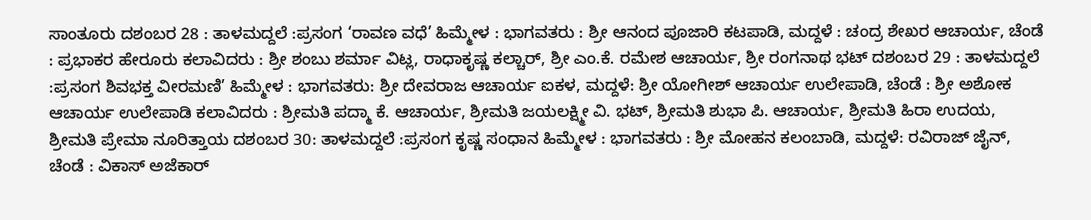ಸಾಂತೂರು ದಶಂಬರ 28 : ತಾಳಮದ್ದಲೆ :ಪ್ರಸಂಗ ‘ರಾವಣ ವಧೆ’ ಹಿಮ್ಮೇಳ : ಭಾಗವತರು : ಶ್ರೀ ಆನಂದ ಪೂಜಾರಿ ಕಟಪಾಡಿ, ಮದ್ದಳೆ : ಚಂದ್ರ ಶೇಖರ ಆಚಾರ್ಯ, ಚೆಂಡೆ : ಪ್ರಭಾಕರ ಹೇರೂರು ಕಲಾವಿದರು : ಶ್ರೀ ಶಂಬು ಶರ್ಮಾ ವಿಟ್ಲ, ರಾಧಾಕೃಷ್ಣ ಕಲ್ಚಾರ್, ಶ್ರೀ ಎಂ.ಕೆ. ರಮೇಶ ಆಚಾರ್ಯ, ಶ್ರೀ ರಂಗನಾಥ ಭಟ್ ದಶಂಬರ 29 : ತಾಳಮದ್ದಲೆ :ಪ್ರಸಂಗ ಶಿವಭಕ್ತ ವೀರಮಣಿ’ ಹಿಮ್ಮೇಳ : ಭಾಗವತರು: ಶ್ರೀ ದೇವರಾಜ ಆಚಾರ್ಯ ಐಕಳ, ಮದ್ದಳೆ: ಶ್ರೀ ಯೋಗೀಶ್ ಆಚಾರ್ಯ ಉಲೇಪಾಡಿ, ಚೆಂಡೆ : ಶ್ರೀ ಅಶೋಕ ಆಚಾರ್ಯ ಉಲೇಪಾಡಿ ಕಲಾವಿದರು : ಶ್ರೀಮತಿ ಪದ್ಮಾ ಕೆ. ಆಚಾರ್ಯ, ಶ್ರೀಮತಿ ಜಯಲಕ್ಷ್ಮೀ ವಿ. ಭಟ್, ಶ್ರೀಮತಿ ಶುಭಾ ಪಿ. ಆಚಾರ್ಯ, ಶ್ರೀಮತಿ ಹಿರಾ ಉದಯ, ಶ್ರೀಮತಿ ಪ್ರೇಮಾ ನೂರಿತ್ತಾಯ ದಶಂಬರ 30: ತಾಳಮದ್ದಲೆ :ಪ್ರಸಂಗ ಕೃಷ್ಣ ಸಂಧಾನ ಹಿಮ್ಮೇಳ : ಭಾಗವತರು : ಶ್ರೀ ಮೋಹನ ಕಲಂಬಾಡಿ, ಮದ್ದಳೆ: ರವಿರಾಜ್ ಜೈನ್, ಚೆಂಡೆ : ವಿಕಾಸ್ ಅಜೆಕಾರ್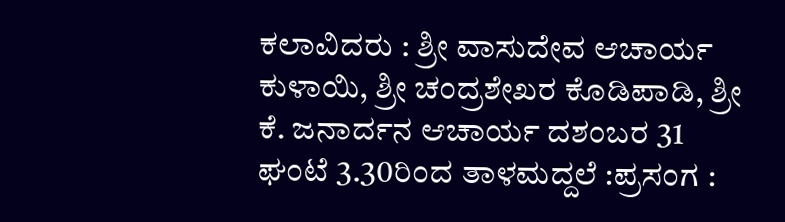ಕಲಾವಿದರು : ಶ್ರೀ ವಾಸುದೇವ ಆಚಾರ್ಯ ಕುಳಾಯಿ, ಶ್ರೀ ಚಂದ್ರಶೇಖರ ಕೊಡಿಪಾಡಿ, ಶ್ರೀ ಕೆ. ಜನಾರ್ದನ ಆಚಾರ್ಯ ದಶಂಬರ 31 ಘಂಟೆ 3.30ರಿಂದ ತಾಳಮದ್ದಲೆ :ಪ್ರಸಂಗ :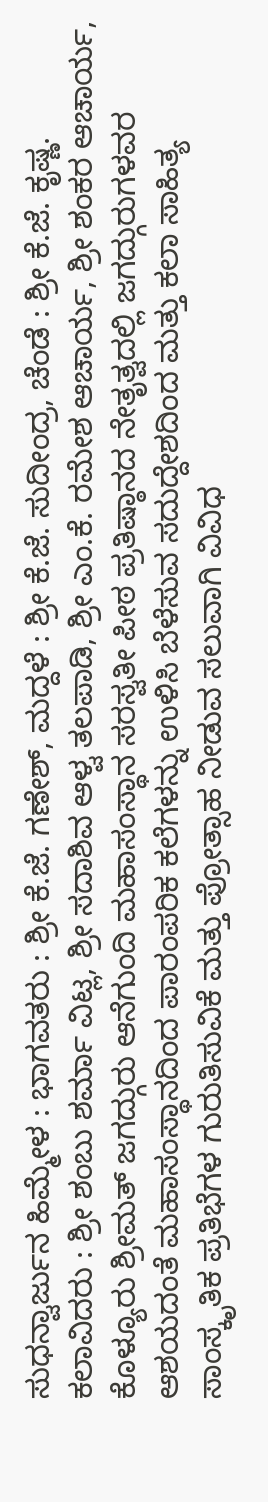ಸುಧನ್ವಾರ್ಜುನ ಹಿಮ್ಮೇಳ : ಭಾಗವತರು : ಶ್ರೀ ಕೆ.ಜೆ. ಗಣೇಶ್, ಮದ್ದಳೆ : ಶ್ರೀ ಕೆ.ಜೆ. ಸುದೀಂದ್ರ, ಚೆಂಡೆ : ಶ್ರೀ ಕೆ.ಜೆ. ಕೃಷ್ಣ. ಕಲಾವಿದರು : ಶ್ರೀ ಶಂಬು ಶರ್ಮಾ ವಿಟ್ಲ, ಶ್ರೀ ಸದಾಶಿವ ಆಳ್ವ ತಲಪಾಡಿ, ಶ್ರೀ ಎಂ.ಕೆ. ರಮೇಶ ಆಚಾರ್ಯ, ಶ್ರೀ ಶಂಕರ ಆಚಾರ್ಯ, ಕೊಳ್ಯೂರು ಶ್ರೀಮತ್ ಜಗದ್ಗುರು ಆನೆಗುಂದಿ ಮಹಾಸಂಸ್ಥಾನ ಸರಸ್ವತೀ ಪೀಠ ಪ್ರತಿಷ್ಠಾನದ ನೇತೃತ್ವದಲ್ಲಿ ಜಗದ್ಗುರುಗಳವರ ಆಶಯದಂತೆ ಮಹಾಸಂಸ್ಥಾನದಿಂದ ಪಾರಂಪರಿಕ ಕಲೆಗಳನ್ನು ಉಳಿಸಿ ಬೆಳೆಸುವ ಸದುದ್ದೇಶದಿಂದ ಮತ್ತು ಕಲಾ ಸಾಹಿತ್ಯ ಸಾಂಸ್ಕೃತಿಕ ಪ್ರತಿಭೆಗಳ ಗುರುತಿಸುವಿಕೆ ಮತ್ತು ಪ್ರೋತ್ಸಾಹ ನೀಡುವ ಸಲುವಾಗಿ ವಿವಿಧ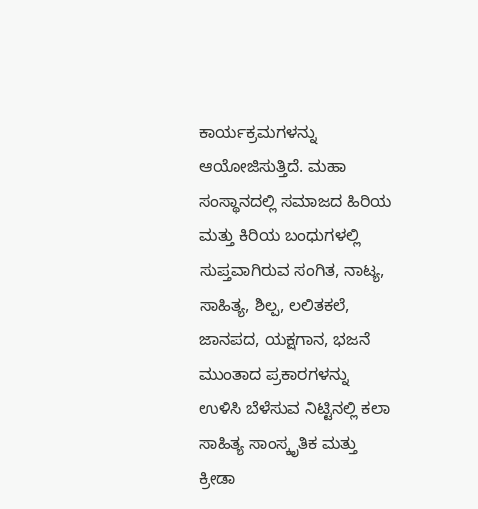ಕಾರ್ಯಕ್ರಮಗಳನ್ನು ಆಯೋಜಿಸುತ್ತಿದೆ. ಮಹಾ ಸಂಸ್ಥಾನದಲ್ಲಿ ಸಮಾಜದ ಹಿರಿಯ ಮತ್ತು ಕಿರಿಯ ಬಂಧುಗಳಲ್ಲಿ ಸುಪ್ತವಾಗಿರುವ ಸಂಗಿತ, ನಾಟ್ಯ, ಸಾಹಿತ್ಯ, ಶಿಲ್ಪ, ಲಲಿತಕಲೆ, ಜಾನಪದ, ಯಕ್ಷಗಾನ, ಭಜನೆ ಮುಂತಾದ ಪ್ರಕಾರಗಳನ್ನು ಉಳಿಸಿ ಬೆಳೆಸುವ ನಿಟ್ಟಿನಲ್ಲಿ ಕಲಾ ಸಾಹಿತ್ಯ ಸಾಂಸ್ಕೃತಿಕ ಮತ್ತು ಕ್ರೀಡಾ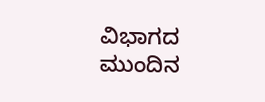ವಿಭಾಗದ ಮುಂದಿನ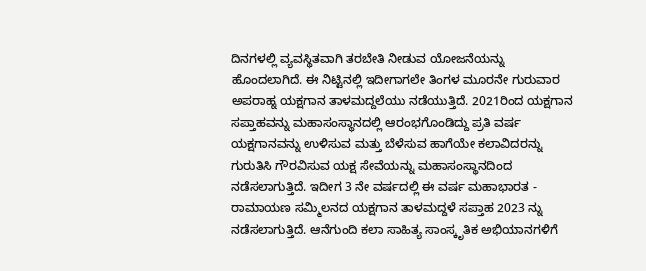ದಿನಗಳಲ್ಲಿ ವ್ಯವಸ್ಥಿತವಾಗಿ ತರಬೇತಿ ನೀಡುವ ಯೋಜನೆಯನ್ನು ಹೊಂದಲಾಗಿದೆ. ಈ ನಿಟ್ಟಿನಲ್ಲಿ ಇದೀಗಾಗಲೇ ತಿಂಗಳ ಮೂರನೇ ಗುರುವಾರ ಅಪರಾಹ್ನ ಯಕ್ಷಗಾನ ತಾಳಮದ್ದಲೆಯು ನಡೆಯುತ್ತಿದೆ. 2021ರಿಂದ ಯಕ್ಷಗಾನ ಸಪ್ತಾಹವನ್ನು ಮಹಾಸಂಸ್ಥಾನದಲ್ಲಿ ಆರಂಭಗೊಂಡಿದ್ದು ಪ್ರತಿ ವರ್ಷ ಯಕ್ಷಗಾನವನ್ನು ಉಳಿಸುವ ಮತ್ತು ಬೆಳೆಸುವ ಹಾಗೆಯೇ ಕಲಾವಿದರನ್ನು ಗುರುತಿಸಿ ಗೌರವಿಸುವ ಯಕ್ಷ ಸೇವೆಯನ್ನು ಮಹಾಸಂಸ್ಥಾನದಿಂದ ನಡೆಸಲಾಗುತ್ತಿದೆ. ಇದೀಗ 3 ನೇ ವರ್ಷದಲ್ಲಿ ಈ ವರ್ಷ ಮಹಾಭಾರತ - ರಾಮಾಯಣ ಸಮ್ಮಿಲನದ ಯಕ್ಷಗಾನ ತಾಳಮದ್ದಳೆ ಸಪ್ತಾಹ 2023 ನ್ನು ನಡೆಸಲಾಗುತ್ತಿದೆ. ಆನೆಗುಂದಿ ಕಲಾ ಸಾಹಿತ್ಯ ಸಾಂಸ್ಕೃತಿಕ ಅಭಿಯಾನಗಳಿಗೆ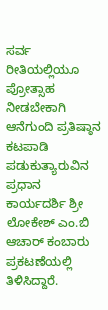ಸರ್ವ ರೀತಿಯಲ್ಲಿಯೂ ಪ್ರೋತ್ಸಾಹ ನೀಡಬೇಕಾಗಿ ಆನೆಗುಂದಿ ಪ್ರತಿಷ್ಠಾನ ಕಟಪಾಡಿ ಪಡುಕುತ್ಯಾರುವಿನ ಪ್ರಧಾನ ಕಾರ್ಯದರ್ಶಿ ಶ್ರೀ ಲೋಕೇಶ್ ಎಂ.ಬಿ ಆಚಾರ್ ಕಂಬಾರು ಪ್ರಕಟಣೆಯಲ್ಲಿ ತಿಳಿಸಿದ್ದಾರೆ.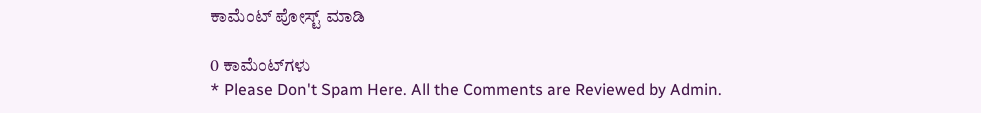ಕಾಮೆಂಟ್‌‌ ಪೋಸ್ಟ್‌ ಮಾಡಿ

0 ಕಾಮೆಂಟ್‌ಗಳು
* Please Don't Spam Here. All the Comments are Reviewed by Admin.